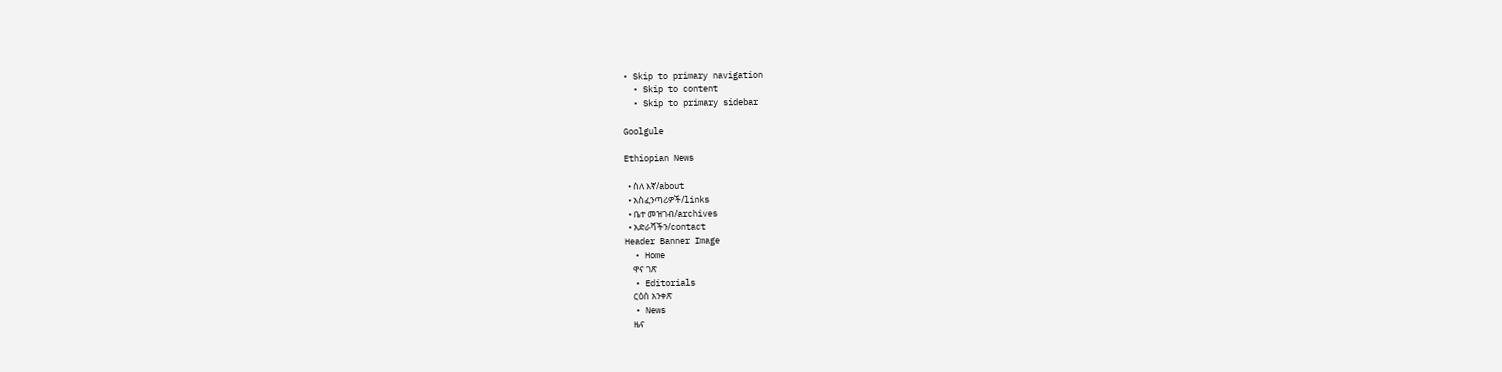• Skip to primary navigation
  • Skip to content
  • Skip to primary sidebar

Goolgule

Ethiopian News

  • ስለ እኛ/about
  • አስፈንጣሪዎች/links
  • ቤተ መዝገብ/archives
  • አድራሻችን/contact
Header Banner Image
  • Home
    ዋና ገጽ
  • Editorials
    ርዕሰ አንቀጽ
  • News
    ዜና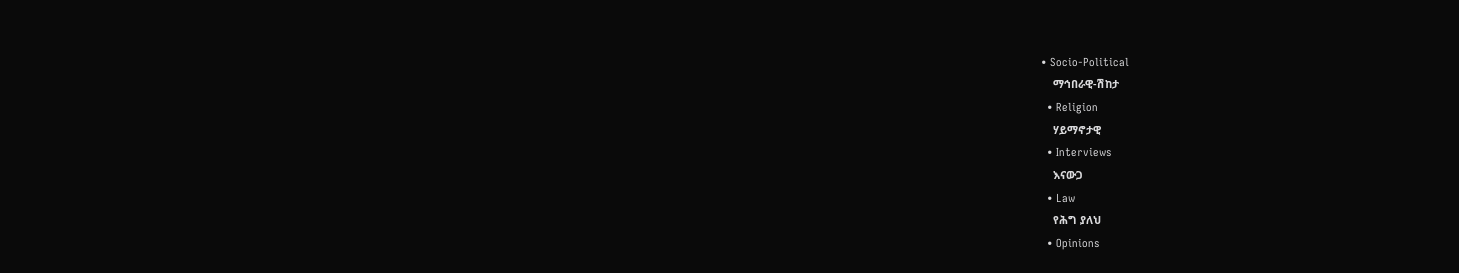• Socio-Political
    ማኅበራዊ-ሽከታ
  • Religion
    ሃይማኖታዊ
  • Interviews
    እናውጋ
  • Law
    የሕግ ያለህ
  • Opinions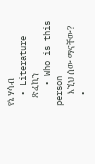የኔ ሃሳብ
  • Literature
    ጽፈኪን
    • Who is this person
      እኚህ ሰው ማናቸው?
  •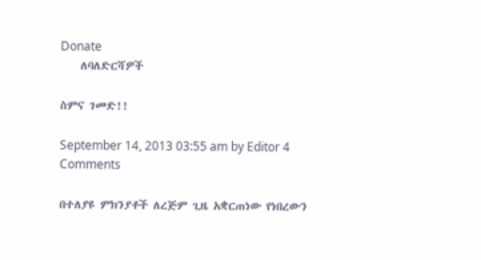Donate
    ለባለድርሻዎች

ስምና ገመድ!!

September 14, 2013 03:55 am by Editor 4 Comments

በተለያዩ ምክንያቶች ለረጅም ጊዜ አቋርጠነው የነበረውን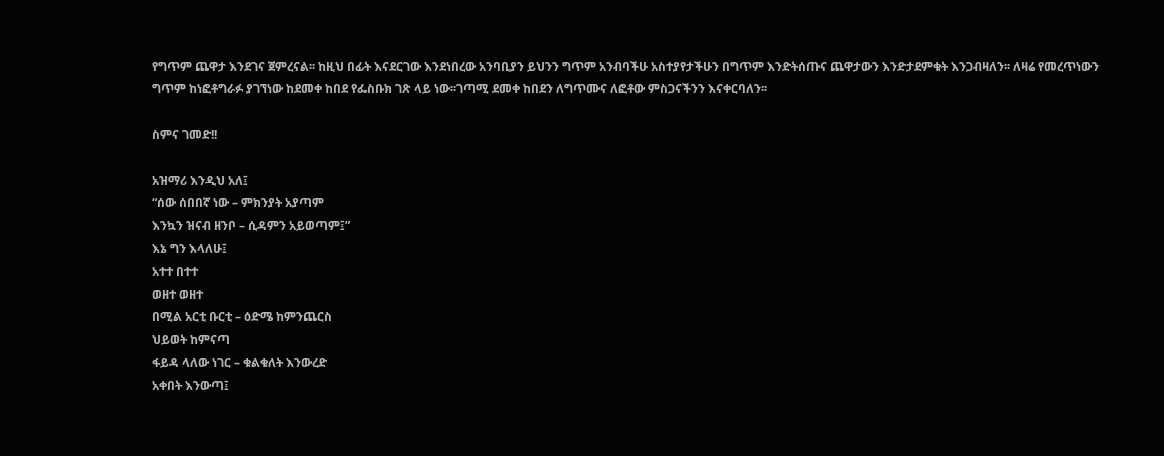የግጥም ጨዋታ እንደገና ጀምረናል፡፡ ከዚህ በፊት እናደርገው እንደነበረው አንባቢያን ይህንን ግጥም አንብባችሁ አስተያየታችሁን በግጥም እንድትሰጡና ጨዋታውን እንድታደምቁት እንጋብዛለን፡፡ ለዛሬ የመረጥነውን ግጥም ከነፎቶግራፉ ያገኘነው ከደመቀ ከበደ የፌስቡክ ገጽ ላይ ነው፡፡ገጣሚ ደመቀ ከበደን ለግጥሙና ለፎቶው ምስጋናችንን እናቀርባለን፡፡

ስምና ገመድ!!

አዝማሪ እንዲህ አለ፤
“ሰው ሰበበኛ ነው – ምክንያት አያጣም
እንኳን ዝናብ ዘንቦ – ሲዳምን አይወጣም፤”
እኔ ግን እላለሁ፤
አተተ በተተ
ወዘተ ወዘተ
በሚል አርቲ ቡርቲ – ዕድሜ ከምንጨርስ
ህይወት ከምናጣ
ፋይዳ ላለው ነገር – ቁልቁለት እንውረድ
አቀበት እንውጣ፤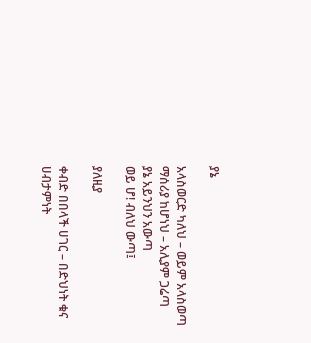ያኔ

አላስወርድ ካለህ – ወይም አላስወጣ
ማሰሪያ ከሆነህ – አሊያም ጋሬጣ
ያኔ አይንህን አውጣ
ወይ ሆ! ብለህ ውጣ፤

ያለዚያ

ቀብድ በበላች ሀገር – በድህነት ቁና
ሀብታምነት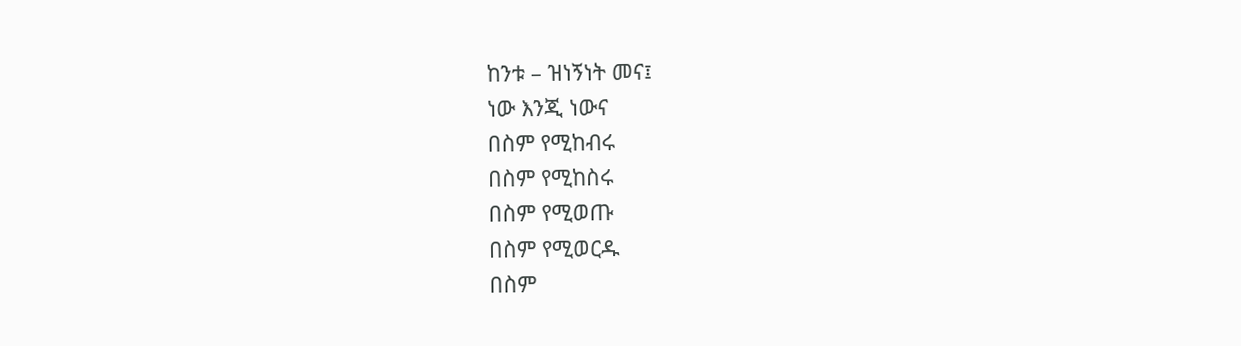ከንቱ – ዝነኝነት መና፤
ነው እንጂ ነውና
በስም የሚከብሩ
በስም የሚከስሩ
በስም የሚወጡ
በስም የሚወርዱ
በስም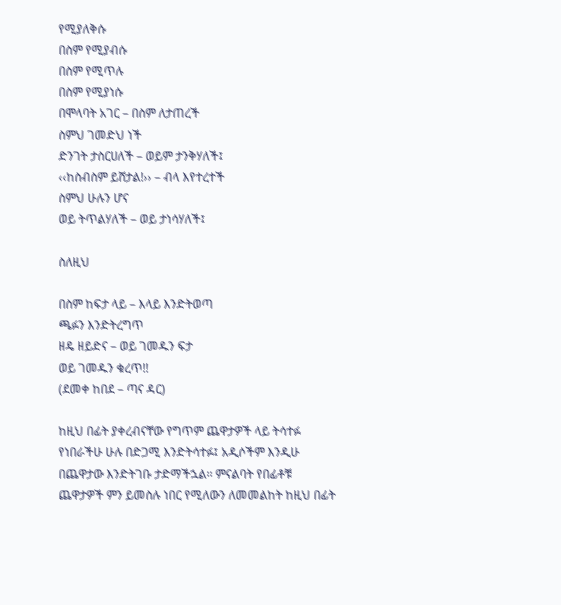የሚያለቅሱ
በስም የሚያብሱ
በስም የሚጥሉ
በስም የሚያነሱ
በሞላባት አገር – በስም ለታጠረች
ስምህ ገመድህ ነች
ድንገት ታስርሀለች – ወይም ታንቅሃለች፤
‹‹ከስብስም ይሸታል!›› – ብላ እየተረተች
ስምህ ሁሉን ሆና
ወይ ትጥልሃለች – ወይ ታነሳሃለች፤

ስለዚህ

በስም ከፍታ ላይ – እላይ እንድትወጣ
ጫፉን እንድትረግጥ
ዘዴ ዘይድና – ወይ ገመዱን ፍታ
ወይ ገመዱን ቁረጥ!!
(ደመቀ ከበደ – ጣና ዳር)

ከዚህ በፊት ያቀረብናቸው የግጥም ጨዋታዎች ላይ ትሳተፉ የነበራችሁ ሁሉ በድጋሚ እንድትሳተፉ፤ አዲሶችም እንዲሁ በጨዋታው እንድትገቡ ታድማችኋል፡፡ ምናልባት የበፊቶቹ ጨዋታዎች ምን ይመስሉ ነበር የሚለውን ለመመልከት ከዚህ በፊት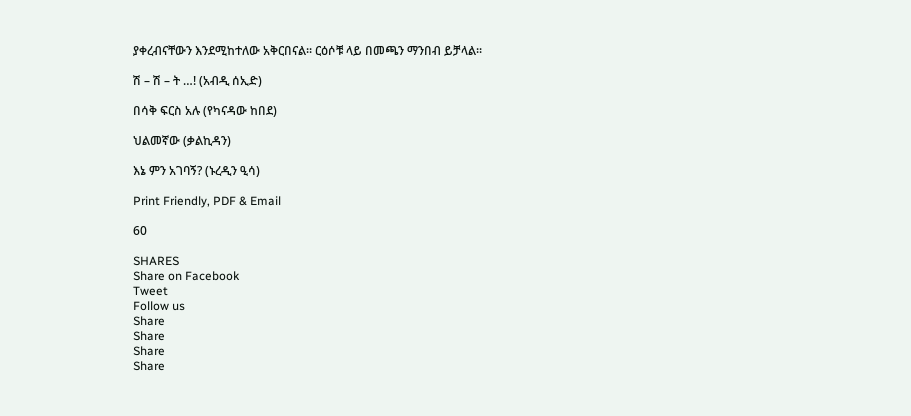ያቀረብናቸውን እንደሚከተለው አቅርበናል፡፡ ርዕሶቹ ላይ በመጫን ማንበብ ይቻላል፡፡

ሽ – ሽ – ት …! (አብዲ ሰኢድ)

በሳቅ ፍርስ አሉ (የካናዳው ከበደ)

ህልመኛው (ቃልኪዳን)

እኔ ምን አገባኝ? (ኑረዲን ዒሳ)

Print Friendly, PDF & Email

60

SHARES
Share on Facebook
Tweet
Follow us
Share
Share
Share
Share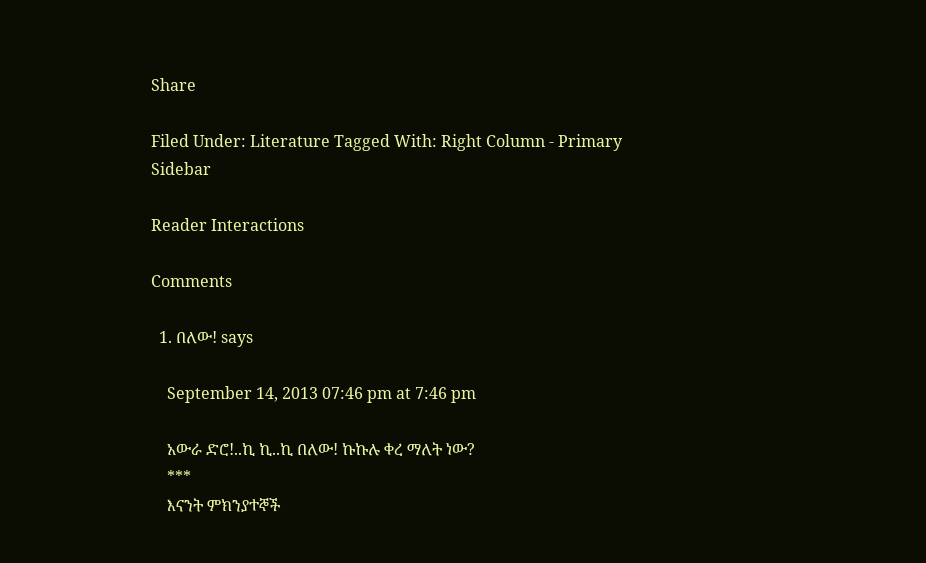Share

Filed Under: Literature Tagged With: Right Column - Primary Sidebar

Reader Interactions

Comments

  1. በለው! says

    September 14, 2013 07:46 pm at 7:46 pm

    አውራ ድሮ!..ኪ ኪ..ኪ በለው! ኩኩሉ ቀረ ማለት ነው?
    ***
    እናንት ምክንያተኞች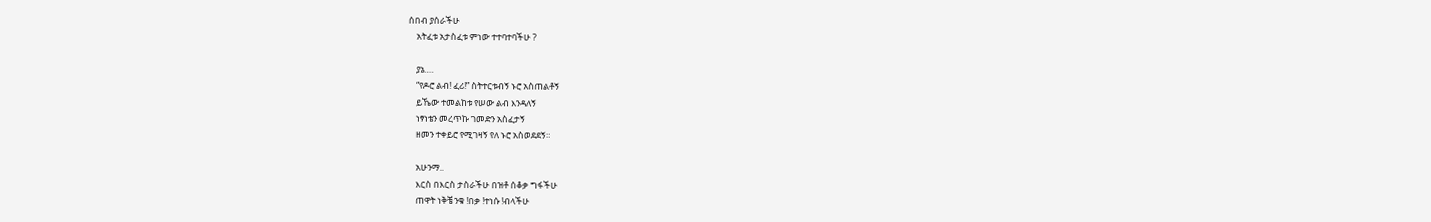ሰበብ ያሰራችሁ
    አትፈቱ አታስፈቱ ምነው ተተባተባችሁ ?

    ያኔ….
    “የዶሮ ልብ! ፈሪ!” ስትተርቱብኝ ኑሮ አስጠልቶኝ
    ይኼው ተመልከቱ የሠው ልብ እንዳለኝ
    ነፃነቴን መረጥኩ ገመድን አስፈታኝ
    ዘመን ተቀይሮ የሚገዛኝ የለ ኑሮ አስወደደኝ።

    አሁንማ..
    እርስ በእርስ ታስራችሁ በዝቶ ሰቆቃ ግፋችሁ
    ጠዋት ነቅቼ ንቁ !በቃ !ተነሱ !ብላችሁ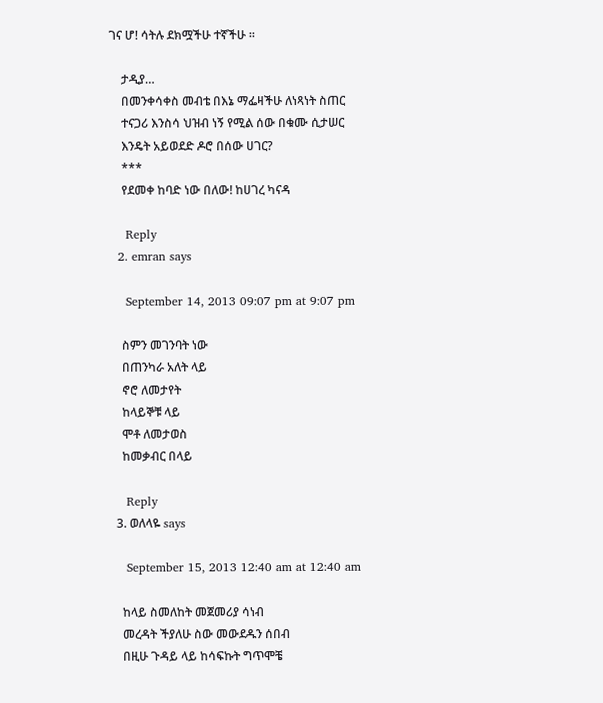ገና ሆ! ሳትሉ ደክሟችሁ ተኛችሁ ።

    ታዲያ…
    በመንቀሳቀስ መብቴ በእኔ ማፌዛችሁ ለነጻነት ስጠር
    ተናጋሪ እንስሳ ህዝብ ነኝ የሚል ሰው በቁሙ ሲታሠር
    እንዴት አይወደድ ዶሮ በሰው ሀገር?
    ***
    የደመቀ ከባድ ነው በለው! ከሀገረ ካናዳ

    Reply
  2. emran says

    September 14, 2013 09:07 pm at 9:07 pm

    ስምን መገንባት ነው
    በጠንካራ አለት ላይ
    ኖሮ ለመታየት
    ከላይኞቹ ላይ
    ሞቶ ለመታወስ
    ከመቃብር በላይ

    Reply
  3. ወለላዬ says

    September 15, 2013 12:40 am at 12:40 am

    ከላይ ስመለከት መጀመሪያ ሳነብ
    መረዳት ችያለሁ ስው መውደዱን ሰበብ
    በዚሁ ጉዳይ ላይ ከሳፍኩት ግጥሞቼ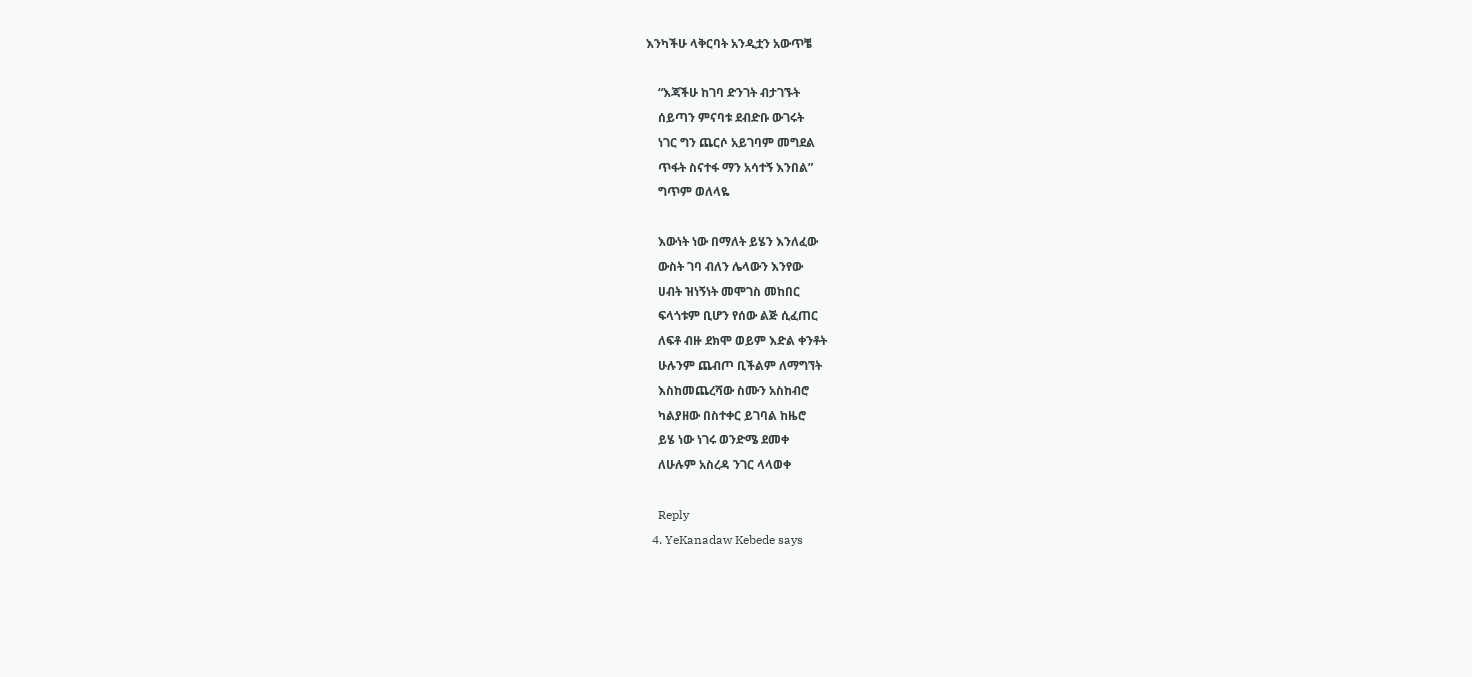እንካችሁ ላቅርባት አንዲቷን አውጥቼ

    “እጃችሁ ከገባ ድንገት ብታገኙት
    ሰይጣን ምናባቱ ደብድቡ ውገሩት
    ነገር ግን ጨርሶ አይገባም መግደል
    ጥፋት ስናተፋ ማን አሳተኝ እንበል”
    ግጥም ወለላዬ

    እውነት ነው በማለት ይሄን እንለፈው
    ውስት ገባ ብለን ሌላውን እንየው
    ሀብት ዝነኝነት መሞገስ መከበር
    ፍላጎቱም ቢሆን የሰው ልጅ ሲፈጠር
    ለፍቶ ብዙ ደክሞ ወይም እድል ቀንቶት
    ሁሉንም ጨብጦ ቢችልም ለማግኘት
    እስከመጨረሻው ስሙን አስከብሮ
    ካልያዘው በስተቀር ይገባል ከዜሮ
    ይሄ ነው ነገሩ ወንድሜ ደመቀ
    ለሁሉም አስረዳ ንገር ላላወቀ

    Reply
  4. YeKanadaw Kebede says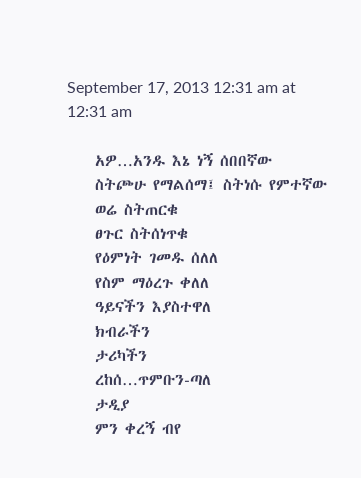September 17, 2013 12:31 am at 12:31 am

    አዎ…አንዱ እኔ ነኝ ሰበበኛው
    ስትጮሁ የማልሰማ፤ ስትነሱ የምተኛው
    ወሬ ስትጠርቁ
    ፀጉር ስትሰነጥቁ
    የዕምነት ገመዱ ሰለለ
    የስም ማዕረጉ ቀለለ
    ዓይናችን እያስተዋለ
    ክብራችን
    ታሪካችን
    ረከሰ…ጥምቡን-ጣለ
    ታዲያ
    ምን ቀረኝ ብየ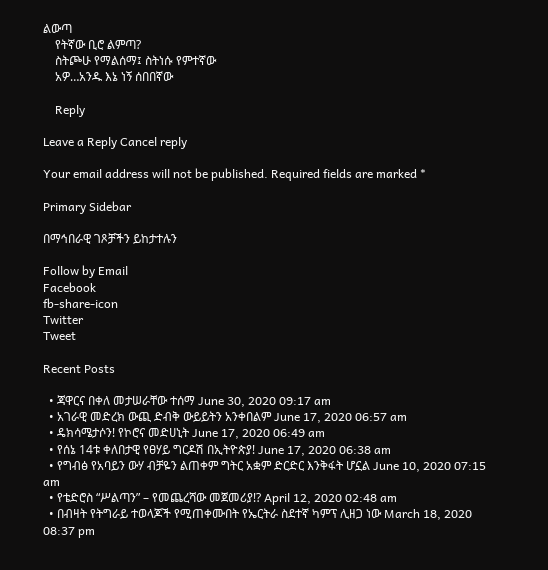ልውጣ
    የትኛው ቢሮ ልምጣ?
    ስትጮሁ የማልሰማ፤ ስትነሱ የምተኛው
    አዎ…አንዱ እኔ ነኝ ሰበበኛው

    Reply

Leave a Reply Cancel reply

Your email address will not be published. Required fields are marked *

Primary Sidebar

በማኅበራዊ ገጾቻችን ይከታተሉን

Follow by Email
Facebook
fb-share-icon
Twitter
Tweet

Recent Posts

  • ጃዋርና በቀለ መታሠራቸው ተሰማ June 30, 2020 09:17 am
  • አገራዊ መድረክ ውጪ ድብቅ ውይይትን አንቀበልም June 17, 2020 06:57 am
  • ዴክሳሜታሶን! የኮሮና መድሀኒት June 17, 2020 06:49 am
  • የሰኔ 14ቱ ቀለበታዊ የፀሃይ ግርዶሽ በኢትዮጵያ! June 17, 2020 06:38 am
  • የግብፅ የአባይን ውሃ ብቻዬን ልጠቀም ግትር አቋም ድርድር እንቅፋት ሆኗል June 10, 2020 07:15 am
  • የቴድሮስ “ሥልጣን” – የመጨረሻው መጀመሪያ!? April 12, 2020 02:48 am
  • በብዛት የትግራይ ተወላጆች የሚጠቀሙበት የኤርትራ ስደተኛ ካምፕ ሊዘጋ ነው March 18, 2020 08:37 pm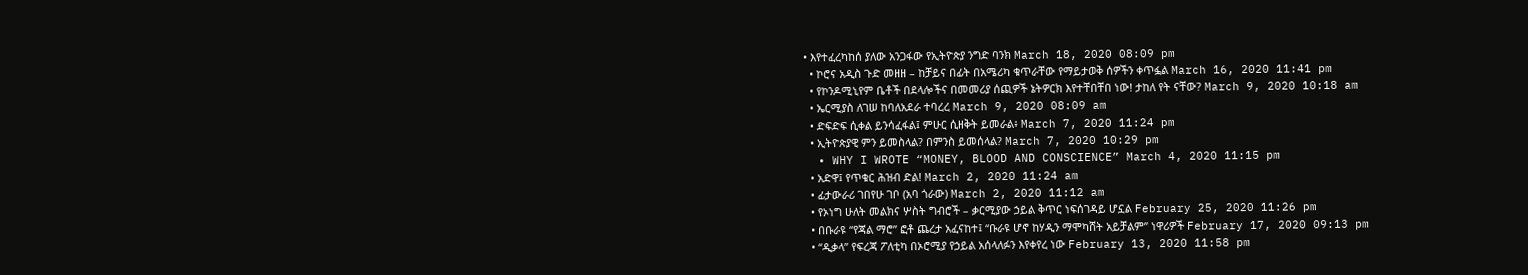• እየተፈረካከሰ ያለው አንጋፋው የኢትዮጵያ ንግድ ባንክ March 18, 2020 08:09 pm
  • ኮሮና አዲስ ጉድ መዘዘ – ከቻይና በፊት በአሜሪካ ቁጥራቸው የማይታወቅ ሰዎችን ቀጥፏል March 16, 2020 11:41 pm
  • የኮንዶሚኒየም ቤቶች በደላሎችና በመመሪያ ሰጪዎች ኔትዎርክ እየተቸበቸበ ነው! ታከለ የት ናቸው? March 9, 2020 10:18 am
  • ኤርሚያስ ለገሠ ከባለአደራ ተባረረ March 9, 2020 08:09 am
  • ድፍድፍ ሲቀል ይንሳፈፋል፤ ምሁር ሲዘቅት ይመራል፥ March 7, 2020 11:24 pm
  • ኢትዮጵያዊ ምን ይመስላል? በምንስ ይመሰላል? March 7, 2020 10:29 pm
  • WHY I WROTE “MONEY, BLOOD AND CONSCIENCE” March 4, 2020 11:15 pm
  • አድዋ፤ የጥቁር ሕዝብ ድል! March 2, 2020 11:24 am
  • ፊታውራሪ ገበየሁ ገቦ (አባ ጎራው) March 2, 2020 11:12 am
  • የኦነግ ሁለት መልክና ሦስት ግብሮች – ቃርሚያው ኃይል ቅጥር ነፍሰገዳይ ሆኗል February 25, 2020 11:26 pm
  • በቡራዩ “የጃል ማሮ” ፎቶ ጨረታ አፈናከተ፤ “ቡራዩ ሆኖ ከሃዲን ማሞካሸት አይቻልም” ነዋሪዎች February 17, 2020 09:13 pm
  • “ዲቃላ” የፍረጃ ፖለቲካ በኦሮሚያ የኃይል አሰላለፉን እየቀየረ ነው February 13, 2020 11:58 pm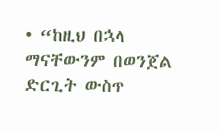• “ከዚህ በኋላ ማናቸውንም በወንጀል ድርጊት ውስጥ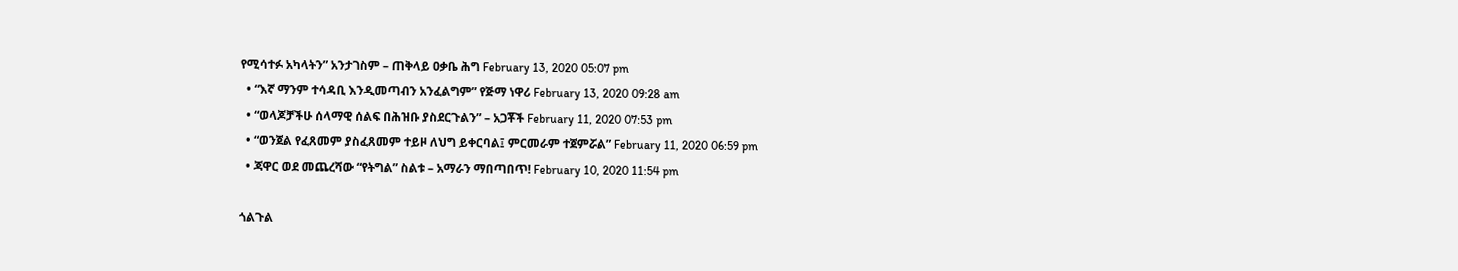የሚሳተፉ አካላትን” አንታገስም – ጠቅላይ ዐቃቤ ሕግ February 13, 2020 05:07 pm
  • “እኛ ማንም ተሳዳቢ እንዲመጣብን አንፈልግም” የጅማ ነዋሪ February 13, 2020 09:28 am
  • “ወላጆቻችሁ ሰላማዊ ሰልፍ በሕዝቡ ያስደርጉልን” – አጋቾች February 11, 2020 07:53 pm
  • “ወንጀል የፈጸመም ያስፈጸመም ተይዞ ለህግ ይቀርባል፤ ምርመራም ተጀምሯል” February 11, 2020 06:59 pm
  • ጃዋር ወደ መጨረሻው “የትግል” ስልቱ – አማራን ማበጣበጥ! February 10, 2020 11:54 pm

ጎልጉል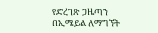የድረገጽ ጋዜጣን በኢሜይል ለማግኘት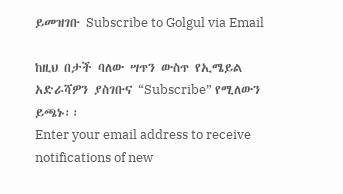ይመዝገቡ Subscribe to Golgul via Email

ከዚህ በታች ባለው ሣጥን ውስጥ የኢሜይል አድራሻዎን ያስገቡና “Subscribe” የሚለውን ይጫኑ፡፡
Enter your email address to receive notifications of new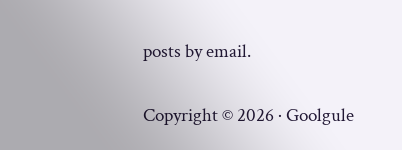posts by email.

Copyright © 2026 · Goolgule